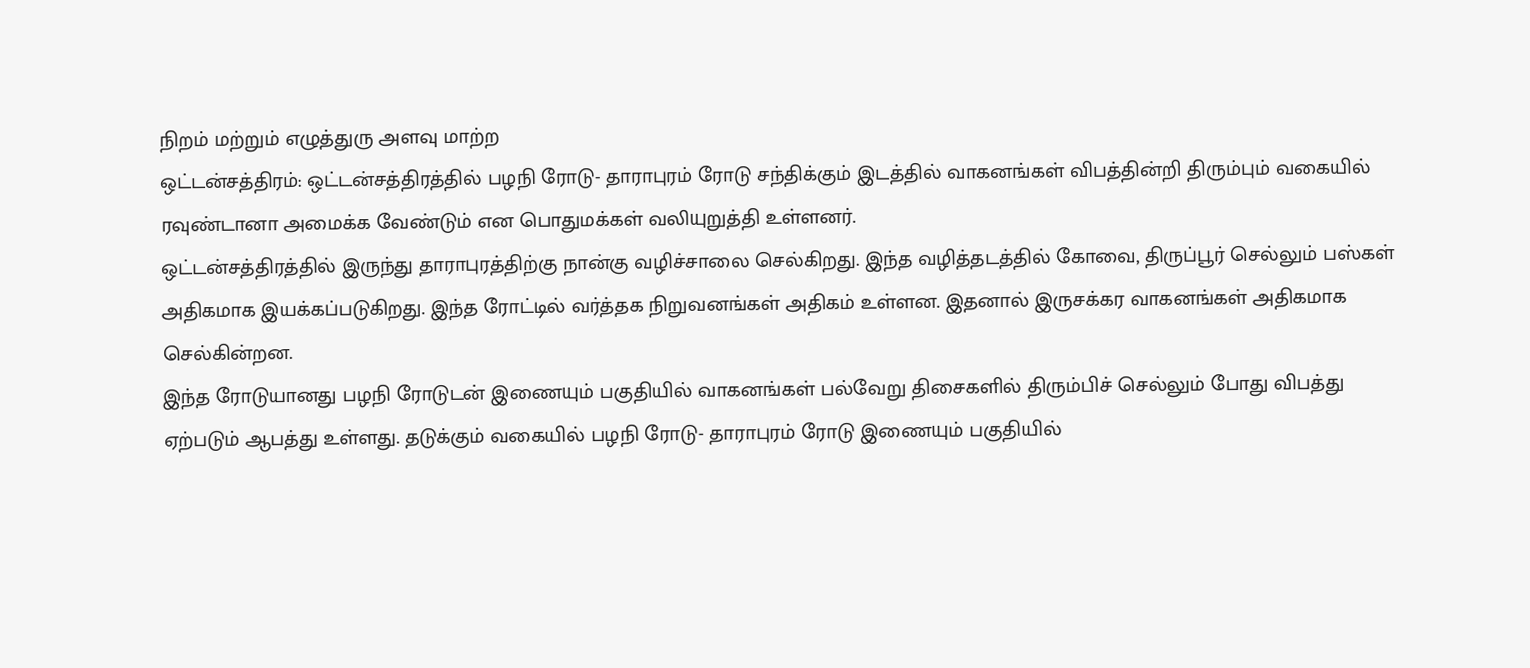நிறம் மற்றும் எழுத்துரு அளவு மாற்ற
ஒட்டன்சத்திரம்: ஒட்டன்சத்திரத்தில் பழநி ரோடு- தாராபுரம் ரோடு சந்திக்கும் இடத்தில் வாகனங்கள் விபத்தின்றி திரும்பும் வகையில் ரவுண்டானா அமைக்க வேண்டும் என பொதுமக்கள் வலியுறுத்தி உள்ளனர்.
ஒட்டன்சத்திரத்தில் இருந்து தாராபுரத்திற்கு நான்கு வழிச்சாலை செல்கிறது. இந்த வழித்தடத்தில் கோவை, திருப்பூர் செல்லும் பஸ்கள் அதிகமாக இயக்கப்படுகிறது. இந்த ரோட்டில் வர்த்தக நிறுவனங்கள் அதிகம் உள்ளன. இதனால் இருசக்கர வாகனங்கள் அதிகமாக செல்கின்றன.
இந்த ரோடுயானது பழநி ரோடுடன் இணையும் பகுதியில் வாகனங்கள் பல்வேறு திசைகளில் திரும்பிச் செல்லும் போது விபத்து ஏற்படும் ஆபத்து உள்ளது. தடுக்கும் வகையில் பழநி ரோடு- தாராபுரம் ரோடு இணையும் பகுதியில்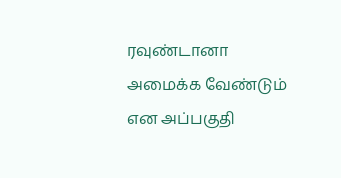ரவுண்டானா அமைக்க வேண்டும் என அப்பகுதி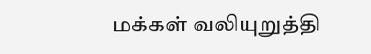மக்கள் வலியுறுத்தி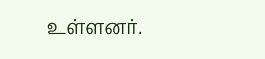உள்ளனர்.